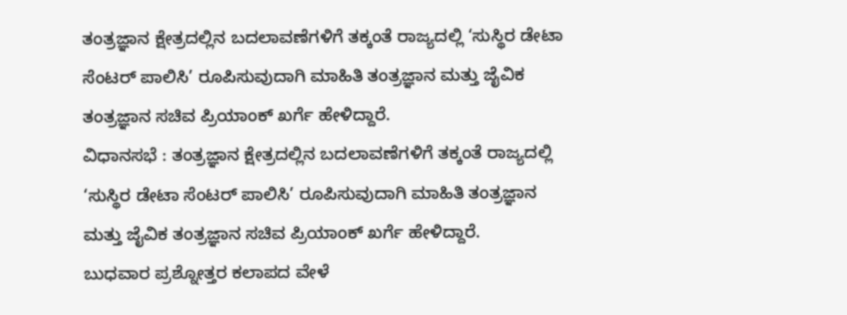ತಂತ್ರಜ್ಞಾನ ಕ್ಷೇತ್ರದಲ್ಲಿನ ಬದಲಾವಣೆಗಳಿಗೆ ತಕ್ಕಂತೆ ರಾಜ್ಯದಲ್ಲಿ ‘ಸುಸ್ಥಿರ ಡೇಟಾ ಸೆಂಟರ್ ಪಾಲಿಸಿ’ ರೂಪಿಸುವುದಾಗಿ ಮಾಹಿತಿ ತಂತ್ರಜ್ಞಾನ ಮತ್ತು ಜೈವಿಕ ತಂತ್ರಜ್ಞಾನ ಸಚಿವ ಪ್ರಿಯಾಂಕ್ ಖರ್ಗೆ ಹೇಳಿದ್ದಾರೆ.
ವಿಧಾನಸಭೆ : ತಂತ್ರಜ್ಞಾನ ಕ್ಷೇತ್ರದಲ್ಲಿನ ಬದಲಾವಣೆಗಳಿಗೆ ತಕ್ಕಂತೆ ರಾಜ್ಯದಲ್ಲಿ ‘ಸುಸ್ಥಿರ ಡೇಟಾ ಸೆಂಟರ್ ಪಾಲಿಸಿ’ ರೂಪಿಸುವುದಾಗಿ ಮಾಹಿತಿ ತಂತ್ರಜ್ಞಾನ ಮತ್ತು ಜೈವಿಕ ತಂತ್ರಜ್ಞಾನ ಸಚಿವ ಪ್ರಿಯಾಂಕ್ ಖರ್ಗೆ ಹೇಳಿದ್ದಾರೆ.
ಬುಧವಾರ ಪ್ರಶ್ನೋತ್ತರ ಕಲಾಪದ ವೇಳೆ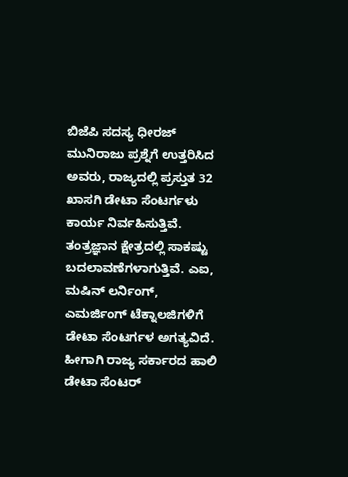ಬಿಜೆಪಿ ಸದಸ್ಯ ಧೀರಜ್ ಮುನಿರಾಜು ಪ್ರಶ್ನೆಗೆ ಉತ್ತರಿಸಿದ ಅವರು, ರಾಜ್ಯದಲ್ಲಿ ಪ್ರಸ್ತುತ 32 ಖಾಸಗಿ ಡೇಟಾ ಸೆಂಟರ್ಗಳು ಕಾರ್ಯ ನಿರ್ವಹಿಸುತ್ತಿವೆ. ತಂತ್ರಜ್ಞಾನ ಕ್ಷೇತ್ರದಲ್ಲಿ ಸಾಕಷ್ಟು ಬದಲಾವಣೆಗಳಾಗುತ್ತಿವೆ. ಎಐ, ಮಷಿನ್ ಲರ್ನಿಂಗ್, ಎಮರ್ಜಿಂಗ್ ಟೆಕ್ನಾಲಜಿಗಳಿಗೆ ಡೇಟಾ ಸೆಂಟರ್ಗಳ ಅಗತ್ಯವಿದೆ. ಹೀಗಾಗಿ ರಾಜ್ಯ ಸರ್ಕಾರದ ಹಾಲಿ ಡೇಟಾ ಸೆಂಟರ್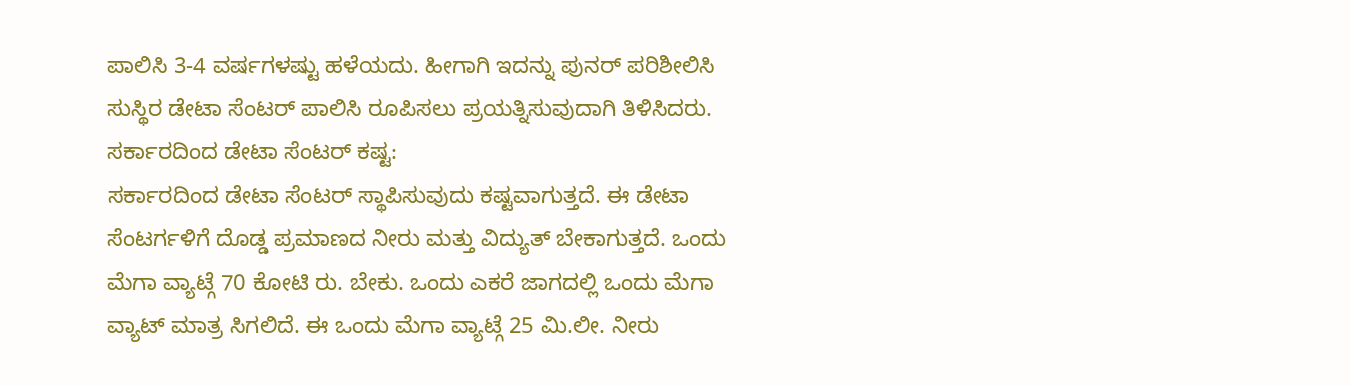ಪಾಲಿಸಿ 3-4 ವರ್ಷಗಳಷ್ಟು ಹಳೆಯದು. ಹೀಗಾಗಿ ಇದನ್ನು ಪುನರ್ ಪರಿಶೀಲಿಸಿ ಸುಸ್ಥಿರ ಡೇಟಾ ಸೆಂಟರ್ ಪಾಲಿಸಿ ರೂಪಿಸಲು ಪ್ರಯತ್ನಿಸುವುದಾಗಿ ತಿಳಿಸಿದರು.
ಸರ್ಕಾರದಿಂದ ಡೇಟಾ ಸೆಂಟರ್ ಕಷ್ಟ:
ಸರ್ಕಾರದಿಂದ ಡೇಟಾ ಸೆಂಟರ್ ಸ್ಥಾಪಿಸುವುದು ಕಷ್ಟವಾಗುತ್ತದೆ. ಈ ಡೇಟಾ ಸೆಂಟರ್ಗಳಿಗೆ ದೊಡ್ಡ ಪ್ರಮಾಣದ ನೀರು ಮತ್ತು ವಿದ್ಯುತ್ ಬೇಕಾಗುತ್ತದೆ. ಒಂದು ಮೆಗಾ ವ್ಯಾಟ್ಗೆ 70 ಕೋಟಿ ರು. ಬೇಕು. ಒಂದು ಎಕರೆ ಜಾಗದಲ್ಲಿ ಒಂದು ಮೆಗಾ ವ್ಯಾಟ್ ಮಾತ್ರ ಸಿಗಲಿದೆ. ಈ ಒಂದು ಮೆಗಾ ವ್ಯಾಟ್ಗೆ 25 ಮಿ.ಲೀ. ನೀರು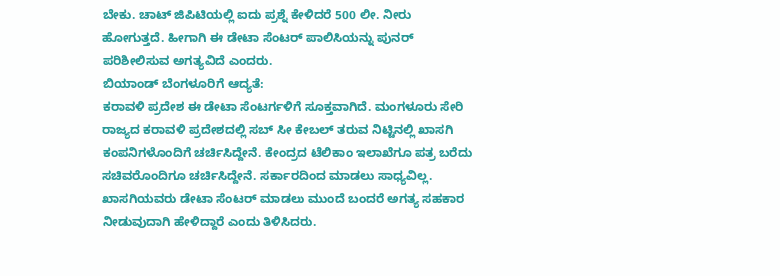ಬೇಕು. ಚಾಟ್ ಜಿಪಿಟಿಯಲ್ಲಿ ಐದು ಪ್ರಶ್ನೆ ಕೇಳಿದರೆ 500 ಲೀ. ನೀರು ಹೋಗುತ್ತದೆ. ಹೀಗಾಗಿ ಈ ಡೇಟಾ ಸೆಂಟರ್ ಪಾಲಿಸಿಯನ್ನು ಪುನರ್ ಪರಿಶೀಲಿಸುವ ಅಗತ್ಯವಿದೆ ಎಂದರು.
ಬಿಯಾಂಡ್ ಬೆಂಗಳೂರಿಗೆ ಆದ್ಯತೆ:
ಕರಾವಳಿ ಪ್ರದೇಶ ಈ ಡೇಟಾ ಸೆಂಟರ್ಗಳಿಗೆ ಸೂಕ್ತವಾಗಿದೆ. ಮಂಗಳೂರು ಸೇರಿ ರಾಜ್ಯದ ಕರಾವಳಿ ಪ್ರದೇಶದಲ್ಲಿ ಸಬ್ ಸೀ ಕೇಬಲ್ ತರುವ ನಿಟ್ಟಿನಲ್ಲಿ ಖಾಸಗಿ ಕಂಪನಿಗಳೊಂದಿಗೆ ಚರ್ಚಿಸಿದ್ದೇನೆ. ಕೇಂದ್ರದ ಟೆಲಿಕಾಂ ಇಲಾಖೆಗೂ ಪತ್ರ ಬರೆದು ಸಚಿವರೊಂದಿಗೂ ಚರ್ಚಿಸಿದ್ದೇನೆ. ಸರ್ಕಾರದಿಂದ ಮಾಡಲು ಸಾಧ್ಯವಿಲ್ಲ. ಖಾಸಗಿಯವರು ಡೇಟಾ ಸೆಂಟರ್ ಮಾಡಲು ಮುಂದೆ ಬಂದರೆ ಅಗತ್ಯ ಸಹಕಾರ ನೀಡುವುದಾಗಿ ಹೇಳಿದ್ದಾರೆ ಎಂದು ತಿಳಿಸಿದರು.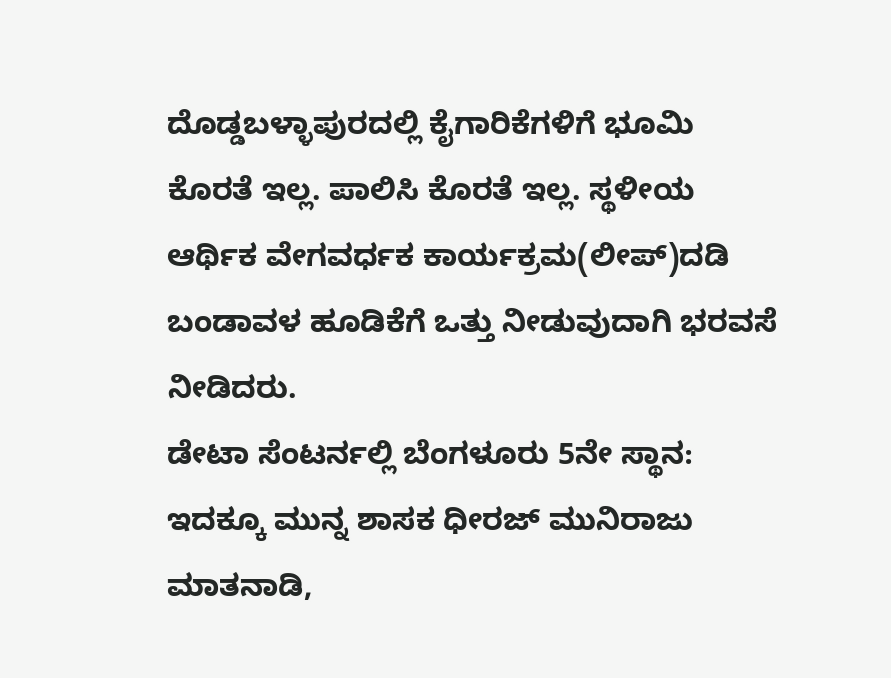ದೊಡ್ಡಬಳ್ಳಾಪುರದಲ್ಲಿ ಕೈಗಾರಿಕೆಗಳಿಗೆ ಭೂಮಿ ಕೊರತೆ ಇಲ್ಲ. ಪಾಲಿಸಿ ಕೊರತೆ ಇಲ್ಲ. ಸ್ಥಳೀಯ ಆರ್ಥಿಕ ವೇಗವರ್ಧಕ ಕಾರ್ಯಕ್ರಮ(ಲೀಪ್)ದಡಿ ಬಂಡಾವಳ ಹೂಡಿಕೆಗೆ ಒತ್ತು ನೀಡುವುದಾಗಿ ಭರವಸೆ ನೀಡಿದರು.
ಡೇಟಾ ಸೆಂಟರ್ನಲ್ಲಿ ಬೆಂಗಳೂರು 5ನೇ ಸ್ಥಾನ:
ಇದಕ್ಕೂ ಮುನ್ನ ಶಾಸಕ ಧೀರಜ್ ಮುನಿರಾಜು ಮಾತನಾಡಿ,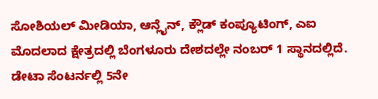ಸೋಶಿಯಲ್ ಮೀಡಿಯಾ, ಆನ್ಲೈನ್, ಕ್ಲೌಡ್ ಕಂಪ್ಯೂಟಿಂಗ್, ಎಐ ಮೊದಲಾದ ಕ್ಷೇತ್ರದಲ್ಲಿ ಬೆಂಗಳೂರು ದೇಶದಲ್ಲೇ ನಂಬರ್ 1 ಸ್ಥಾನದಲ್ಲಿದೆ. ಡೇಟಾ ಸೆಂಟರ್ನಲ್ಲಿ 5ನೇ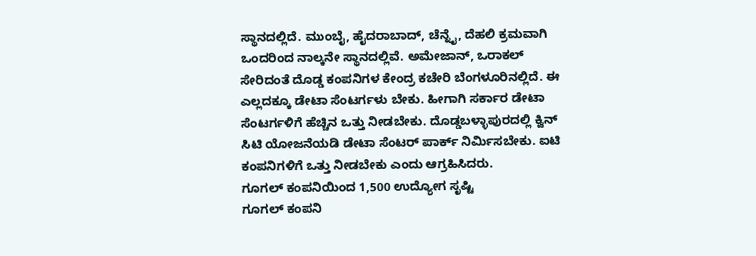ಸ್ಥಾನದಲ್ಲಿದೆ. ಮುಂಬೈ, ಹೈದರಾಬಾದ್, ಚೆನ್ನೈ, ದೆಹಲಿ ಕ್ರಮವಾಗಿ ಒಂದರಿಂದ ನಾಲ್ಕನೇ ಸ್ಥಾನದಲ್ಲಿವೆ. ಅಮೇಜಾನ್, ಒರಾಕಲ್ ಸೇರಿದಂತೆ ದೊಡ್ಡ ಕಂಪನಿಗಳ ಕೇಂದ್ರ ಕಚೇರಿ ಬೆಂಗಳೂರಿನಲ್ಲಿದೆ. ಈ ಎಲ್ಲದಕ್ಕೂ ಡೇಟಾ ಸೆಂಟರ್ಗಳು ಬೇಕು. ಹೀಗಾಗಿ ಸರ್ಕಾರ ಡೇಟಾ ಸೆಂಟರ್ಗಳಿಗೆ ಹೆಚ್ಚಿನ ಒತ್ತು ನೀಡಬೇಕು. ದೊಡ್ಡಬಳ್ಳಾಪುರದಲ್ಲಿ ಕ್ವಿನ್ ಸಿಟಿ ಯೋಜನೆಯಡಿ ಡೇಟಾ ಸೆಂಟರ್ ಪಾರ್ಕ್ ನಿರ್ಮಿಸಬೇಕು. ಐಟಿ ಕಂಪನಿಗಳಿಗೆ ಒತ್ತು ನೀಡಬೇಕು ಎಂದು ಆಗ್ರಹಿಸಿದರು.
ಗೂಗಲ್ ಕಂಪನಿಯಿಂದ 1,500 ಉದ್ಯೋಗ ಸೃಷ್ಟಿ
ಗೂಗಲ್ ಕಂಪನಿ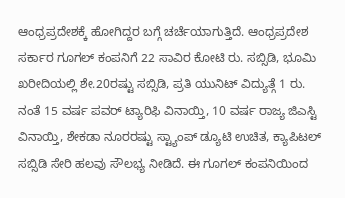ಆಂಧ್ರಪ್ರದೇಶಕ್ಕೆ ಹೋಗಿದ್ದರ ಬಗ್ಗೆ ಚರ್ಚೆಯಾಗುತ್ತಿದೆ. ಆಂಧ್ರಪ್ರದೇಶ ಸರ್ಕಾರ ಗೂಗಲ್ ಕಂಪನಿಗೆ 22 ಸಾವಿರ ಕೋಟಿ ರು. ಸಬ್ಸಿಡಿ, ಭೂಮಿ ಖರೀದಿಯಲ್ಲಿ ಶೇ.20ರಷ್ಟು ಸಬ್ಸಿಡಿ, ಪ್ರತಿ ಯುನಿಟ್ ವಿದ್ಯುತ್ಗೆ 1 ರು. ನಂತೆ 15 ವರ್ಷ ಪವರ್ ಟ್ಯಾರಿಫಿ ವಿನಾಯ್ತಿ, 10 ವರ್ಷ ರಾಜ್ಯ ಜಿಎಸ್ಟಿ ವಿನಾಯ್ತಿ, ಶೇಕಡಾ ನೂರರಷ್ಟು ಸ್ಟ್ಯಾಂಪ್ ಡ್ಯೂಟಿ ಉಚಿತ, ಕ್ಯಾಪಿಟಲ್ ಸಬ್ಸಿಡಿ ಸೇರಿ ಹಲವು ಸೌಲಭ್ಯ ನೀಡಿದೆ. ಈ ಗೂಗಲ್ ಕಂಪನಿಯಿಂದ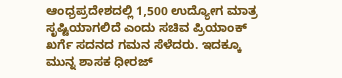ಆಂಧ್ರಪ್ರದೇಶದಲ್ಲಿ 1,500 ಉದ್ಯೋಗ ಮಾತ್ರ ಸೃಷ್ಟಿಯಾಗಲಿದೆ ಎಂದು ಸಚಿವ ಪ್ರಿಯಾಂಕ್ ಖರ್ಗೆ ಸದನದ ಗಮನ ಸೆಳೆದರು. ಇದಕ್ಕೂ ಮುನ್ನ ಶಾಸಕ ಧೀರಜ್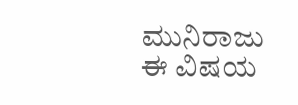ಮುನಿರಾಜು ಈ ವಿಷಯ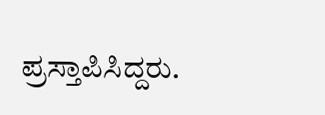ಪ್ರಸ್ತಾಪಿಸಿದ್ದರು.